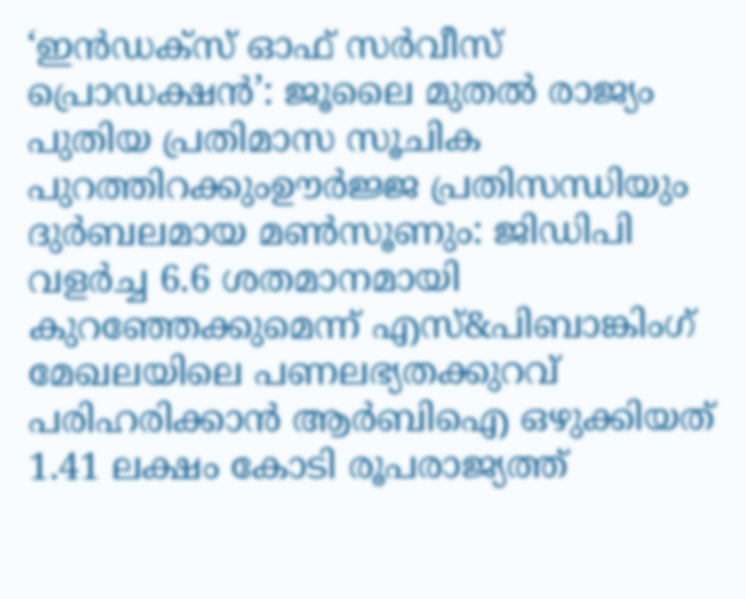‘ഇൻഡക്സ് ഓഫ് സർവീസ് പ്രൊഡക്ഷൻ’: ജൂലൈ മുതൽ രാജ്യം പുതിയ പ്രതിമാസ സൂചിക പുറത്തിറക്കുംഊർജ്ജ പ്രതിസന്ധിയും ദുർബലമായ മൺസൂണും: ജിഡിപി വളർച്ച 6.6 ശതമാനമായി കുറഞ്ഞേക്കുമെന്ന് എസ്&പിബാങ്കിംഗ് മേഖലയിലെ പണലഭ്യതക്കുറവ് പരിഹരിക്കാൻ ആർബിഐ ഒഴുക്കിയത് 1.41 ലക്ഷം കോടി രൂപരാജ്യത്ത്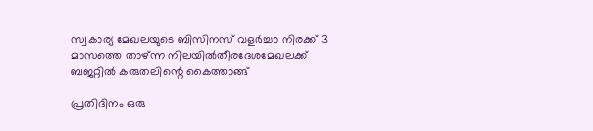സ്വകാര്യ മേഖലയുടെ ബിസിനസ് വളർച്ചാ നിരക്ക് 3 മാസത്തെ താഴ്ന്ന നിലയിൽതീരദേശമേഖലക്ക് ബജറ്റിൽ കരുതലിന്റെ കൈത്താങ്ങ്

പ്രതിദിനം ഒരു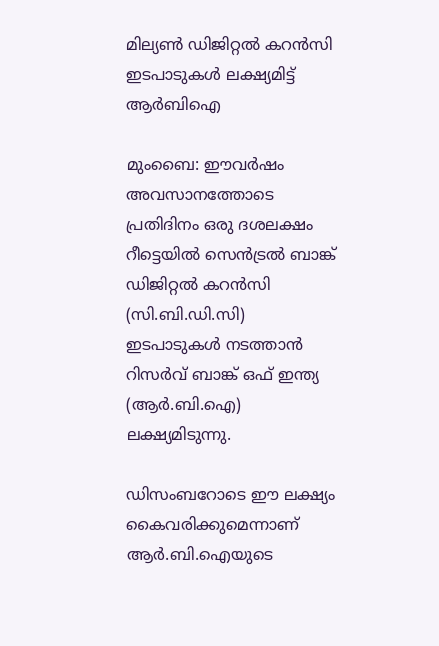മില്യൺ ഡിജിറ്റൽ കറൻസി ഇടപാടുകൾ ലക്ഷ്യമിട്ട് ആർബിഐ

മുംബൈ: ഈവർഷം അവസാനത്തോടെ പ്രതിദിനം ഒരു ദശലക്ഷം റീട്ടെയിൽ സെൻട്രൽ ബാങ്ക് ഡിജിറ്റൽ കറൻസി (സി.ബി.ഡി.സി) ഇടപാടുകൾ നടത്താൻ റിസർവ് ബാങ്ക് ഒഫ് ഇന്ത്യ (ആർ.ബി.ഐ) ലക്ഷ്യമിടുന്നു.

ഡിസംബറോടെ ഈ ലക്ഷ്യം കൈവരിക്കുമെന്നാണ് ആർ.ബി.ഐയുടെ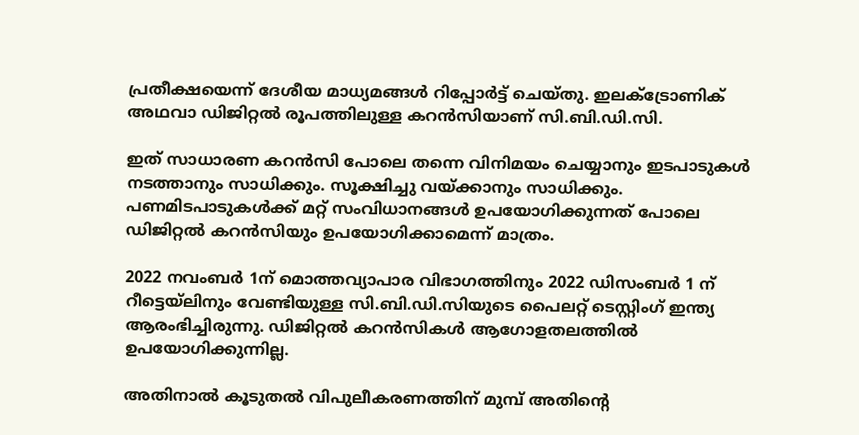പ്രതീക്ഷയെന്ന് ദേശീയ മാധ്യമങ്ങൾ റിപ്പോർട്ട് ചെയ്തു. ഇലക്ട്രോണിക് അഥവാ ഡിജിറ്റൽ രൂപത്തിലുള്ള കറൻസിയാണ് സി.ബി.ഡി.സി.

ഇത് സാധാരണ കറൻസി പോലെ തന്നെ വിനിമയം ചെയ്യാനും ഇടപാടുകൾ നടത്താനും സാധിക്കും. സൂക്ഷിച്ചു വയ്ക്കാനും സാധിക്കും. പണമിടപാടുകൾക്ക് മറ്റ് സംവിധാനങ്ങൾ ഉപയോഗിക്കുന്നത് പോലെ ഡിജിറ്റൽ കറൻസിയും ഉപയോഗിക്കാമെന്ന് മാത്രം.

2022 നവംബർ 1ന് മൊത്തവ്യാപാര വിഭാഗത്തിനും 2022 ഡിസംബർ 1 ന് റീട്ടെയ്‌ലിനും വേണ്ടിയുള്ള സി.ബി.ഡി.സിയുടെ പൈലറ്റ് ടെസ്റ്റിംഗ് ഇന്ത്യ ആരംഭിച്ചിരുന്നു. ഡിജിറ്റൽ കറൻസികൾ ആഗോളതലത്തിൽ ഉപയോഗിക്കുന്നില്ല.

അതിനാൽ കൂടുതൽ വിപുലീകരണത്തിന് മുമ്പ് അതിന്റെ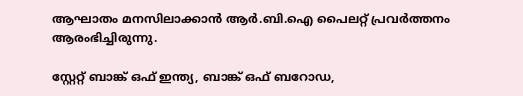ആഘാതം മനസിലാക്കാൻ ആർ.ബി.ഐ പൈലറ്റ് പ്രവർത്തനം ആരംഭിച്ചിരുന്നു.

സ്റ്റേറ്റ് ബാങ്ക് ഒഫ് ഇന്ത്യ, ബാങ്ക് ഒഫ് ബറോഡ,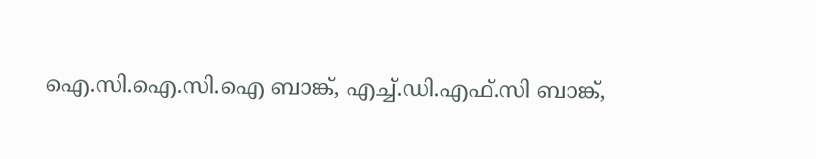ഐ.സി.ഐ.സി.ഐ ബാങ്ക്, എച്ച്.ഡി.എഫ്‌.സി ബാങ്ക്,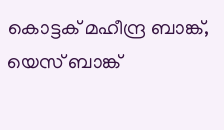കൊട്ടക് മഹീന്ദ്ര ബാങ്ക്, യെസ് ബാങ്ക്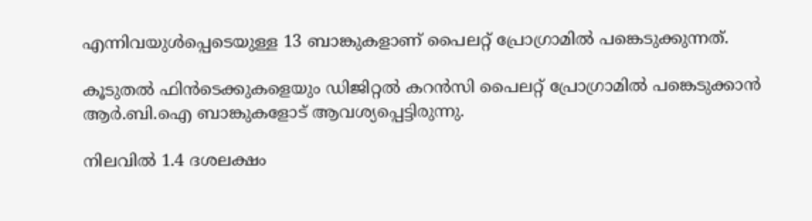എന്നിവയുൾപ്പെടെയുള്ള 13 ബാങ്കുകളാണ് പൈലറ്റ് പ്രോഗ്രാമിൽ പങ്കെടുക്കുന്നത്.

കൂടുതൽ ഫിൻടെക്കുകളെയും ഡിജിറ്റൽ കറൻസി പൈലറ്റ് പ്രോഗ്രാമിൽ പങ്കെടുക്കാൻ ആർ.ബി.ഐ ബാങ്കുകളോട് ആവശ്യപ്പെട്ടിരുന്നു.

നിലവിൽ 1.4 ദശലക്ഷം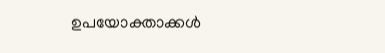ഉപയോക്താക്കൾ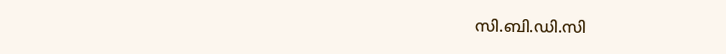സി.ബി.ഡി.സി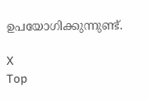ഉപയോഗിക്കുന്നുണ്ട്.

X
Top